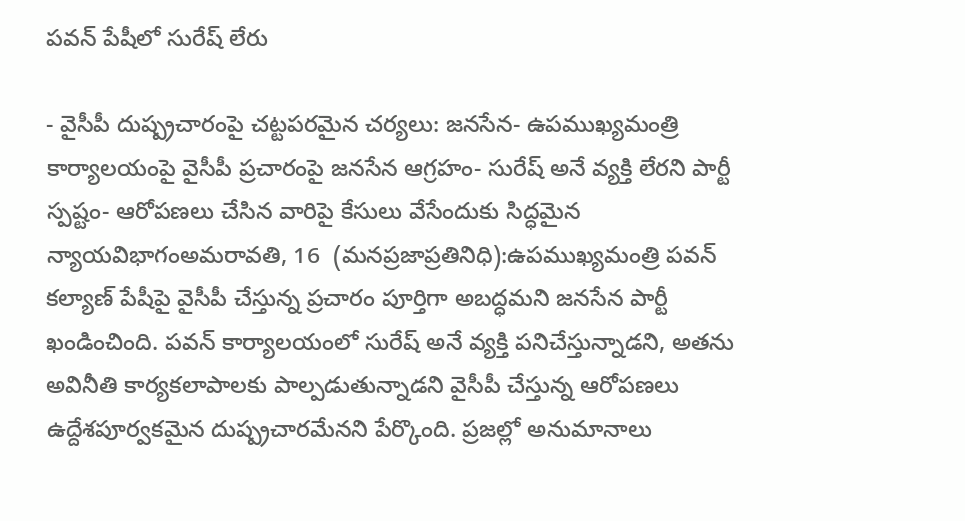పవన్ పేషీలో సురేష్ లేరు

- వైసీపీ దుష్ప్రచారంపై చట్టపరమైన చర్యలు: జనసేన- ఉపముఖ్యమంత్రి కార్యాలయంపై వైసీపీ ప్రచారంపై జనసేన ఆగ్రహం- సురేష్ అనే వ్యక్తి లేరని పార్టీ స్పష్టం- ఆరోపణలు చేసిన వారిపై కేసులు వేసేందుకు సిద్ధమైన న్యాయవిభాగంఅమరావతి, 16  (మనప్రజాప్రతినిధి):ఉపముఖ్యమంత్రి పవన్ కల్యాణ్ పేషీపై వైసీపీ చేస్తున్న ప్రచారం పూర్తిగా అబద్ధమని జనసేన పార్టీ ఖండించింది. పవన్ కార్యాలయంలో సురేష్ అనే వ్యక్తి పనిచేస్తున్నాడని, అతను అవినీతి కార్యకలాపాలకు పాల్పడుతున్నాడని వైసీపీ చేస్తున్న ఆరోపణలు ఉద్దేశపూర్వకమైన దుష్ప్రచారమేనని పేర్కొంది. ప్రజల్లో అనుమానాలు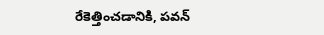రేకెత్తించడానికి, పవన్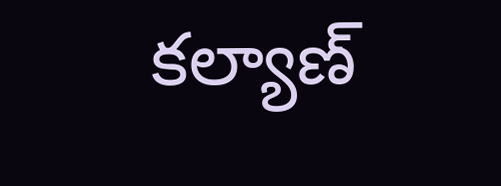కల్యాణ్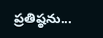ప్రతిష్ఠను...